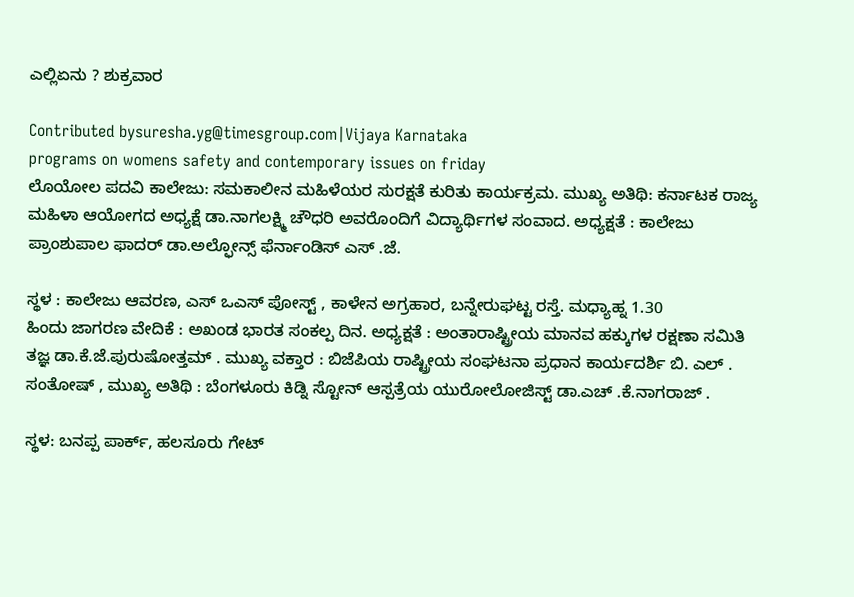ಎಲ್ಲಿಏನು ? ಶುಕ್ರವಾರ

Contributed bysuresha.yg@timesgroup.com|Vijaya Karnataka
programs on womens safety and contemporary issues on friday
ಲೊಯೋಲ ಪದವಿ ಕಾಲೇಜು: ಸಮಕಾಲೀನ ಮಹಿಳೆಯರ ಸುರಕ್ಷತೆ ಕುರಿತು ಕಾರ್ಯಕ್ರಮ. ಮುಖ್ಯ ಅತಿಥಿ: ಕರ್ನಾಟಕ ರಾಜ್ಯ ಮಹಿಳಾ ಆಯೋಗದ ಅಧ್ಯಕ್ಷೆ ಡಾ.ನಾಗಲಕ್ಷ್ಮಿ ಚೌಧರಿ ಅವರೊಂದಿಗೆ ವಿದ್ಯಾರ್ಥಿಗಳ ಸಂವಾದ. ಅಧ್ಯಕ್ಷತೆ : ಕಾಲೇಜು ಪ್ರಾಂಶುಪಾಲ ಫಾದರ್ ಡಾ.ಅಲ್ಫೋನ್ಸ್ ಫೆರ್ನಾಂಡಿಸ್ ಎಸ್ .ಜೆ.

ಸ್ಥಳ : ಕಾಲೇಜು ಆವರಣ, ಎಸ್ ಒಎಸ್ ಪೋಸ್ಟ್ , ಕಾಳೇನ ಅಗ್ರಹಾರ, ಬನ್ನೇರುಘಟ್ಟ ರಸ್ತೆ. ಮಧ್ಯಾಹ್ನ 1.30
ಹಿಂದು ಜಾಗರಣ ವೇದಿಕೆ : ಅಖಂಡ ಭಾರತ ಸಂಕಲ್ಪ ದಿನ. ಅಧ್ಯಕ್ಷತೆ : ಅಂತಾರಾಷ್ಟ್ರೀಯ ಮಾನವ ಹಕ್ಕುಗಳ ರಕ್ಷಣಾ ಸಮಿತಿ ತಜ್ಞ ಡಾ.ಕೆ.ಜೆ.ಪುರುಷೋತ್ತಮ್ . ಮುಖ್ಯ ವಕ್ತಾರ : ಬಿಜೆಪಿಯ ರಾಷ್ಟ್ರೀಯ ಸಂಘಟನಾ ಪ್ರಧಾನ ಕಾರ್ಯದರ್ಶಿ ಬಿ. ಎಲ್ . ಸಂತೋಷ್ , ಮುಖ್ಯ ಅತಿಥಿ : ಬೆಂಗಳೂರು ಕಿಡ್ನಿ ಸ್ಟೋನ್ ಆಸ್ಪತ್ರೆಯ ಯುರೋಲೋಜಿಸ್ಟ್ ಡಾ.ಎಚ್ .ಕೆ.ನಾಗರಾಜ್ .

ಸ್ಥಳ: ಬನಪ್ಪ ಪಾರ್ಕ್, ಹಲಸೂರು ಗೇಟ್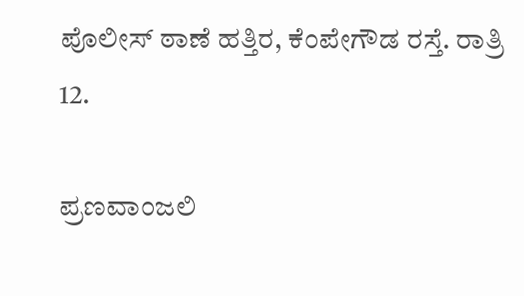ಪೊಲೀಸ್ ಠಾಣೆ ಹತ್ತಿರ, ಕೆಂಪೇಗೌಡ ರಸ್ತೆ. ರಾತ್ರಿ 12.

ಪ್ರಣವಾಂಜಲಿ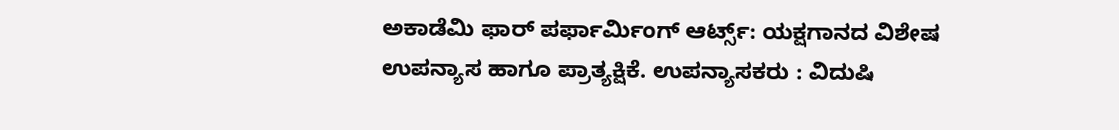ಅಕಾಡೆಮಿ ಫಾರ್ ಪರ್ಫಾರ್ಮಿಂಗ್ ಆರ್ಟ್ಸ್: ಯಕ್ಷಗಾನದ ವಿಶೇಷ ಉಪನ್ಯಾಸ ಹಾಗೂ ಪ್ರಾತ್ಯಕ್ಷಿಕೆ. ಉಪನ್ಯಾಸಕರು : ವಿದುಷಿ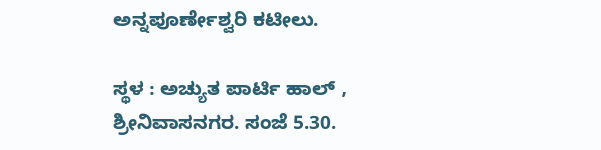ಅನ್ನಪೂರ್ಣೇಶ್ವರಿ ಕಟೀಲು.

ಸ್ಥಳ : ಅಚ್ಯುತ ಪಾರ್ಟಿ ಹಾಲ್ , ಶ್ರೀನಿವಾಸನಗರ. ಸಂಜೆ 5.30.